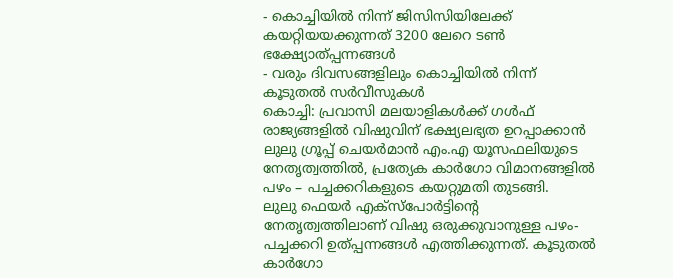- കൊച്ചിയിൽ നിന്ന് ജിസിസിയിലേക്ക് കയറ്റിയയക്കുന്നത് 3200 ലേറെ ടൺ ഭക്ഷ്യോത്പ്പന്നങ്ങൾ
- വരും ദിവസങ്ങളിലും കൊച്ചിയിൽ നിന്ന് കൂടുതൽ സർവീസുകൾ
കൊച്ചി: പ്രവാസി മലയാളികൾക്ക് ഗൾഫ് രാജ്യങ്ങളിൽ വിഷുവിന് ഭക്ഷ്യലഭ്യത ഉറപ്പാക്കാൻ ലുലു ഗ്രൂപ്പ് ചെയർമാൻ എം.എ യൂസഫലിയുടെ നേതൃത്വത്തിൽ, പ്രത്യേക കാർഗോ വിമാനങ്ങളിൽ പഴം – പച്ചക്കറികളുടെ കയറ്റുമതി തുടങ്ങി.
ലുലു ഫെയർ എക്സ്പോർട്ടിന്റെ നേതൃത്വത്തിലാണ് വിഷു ഒരുക്കുവാനുള്ള പഴം-പച്ചക്കറി ഉത്പ്പന്നങ്ങൾ എത്തിക്കുന്നത്. കൂടുതൽ കാർഗോ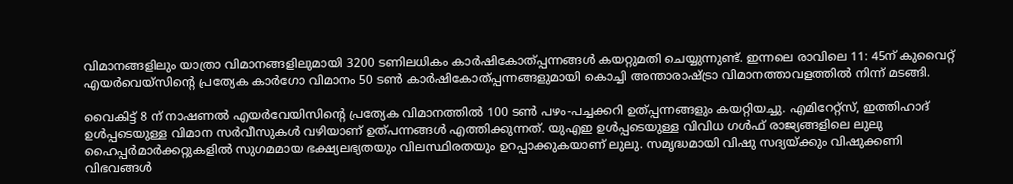വിമാനങ്ങളിലും യാത്രാ വിമാനങ്ങളിലുമായി 3200 ടണിലധികം കാർഷികോത്പ്പന്നങ്ങൾ കയറ്റുമതി ചെയ്യുന്നുണ്ട്. ഇന്നലെ രാവിലെ 11: 45ന് കുവൈറ്റ് എയർവെയ്സിന്റെ പ്രത്യേക കാർഗോ വിമാനം 50 ടൺ കാർഷികോത്പ്പന്നങ്ങളുമായി കൊച്ചി അന്താരാഷ്ട്രാ വിമാനത്താവളത്തിൽ നിന്ന് മടങ്ങി.

വൈകിട്ട് 8 ന് നാഷണൽ എയർവേയിസിന്റെ പ്രത്യേക വിമാനത്തിൽ 100 ടൺ പഴം-പച്ചക്കറി ഉത്പ്പന്നങ്ങളും കയറ്റിയച്ചു. എമിറേറ്റ്സ്, ഇത്തിഹാദ് ഉൾപ്പടെയുള്ള വിമാന സർവീസുകൾ വഴിയാണ് ഉത്പന്നങ്ങൾ എത്തിക്കുന്നത്. യുഎഇ ഉൾപ്പടെയുള്ള വിവിധ ഗൾഫ് രാജ്യങ്ങളിലെ ലുലു ഹൈപ്പർമാർക്കറ്റുകളിൽ സുഗമമായ ഭക്ഷ്യലഭ്യതയും വിലസ്ഥിരതയും ഉറപ്പാക്കുകയാണ് ലുലു. സമൃദ്ധമായി വിഷു സദ്യയ്ക്കും വിഷുക്കണി വിഭവങ്ങൾ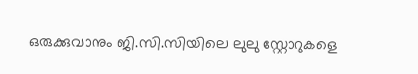ഒരുക്കുവാനും ജി.സി.സിയിലെ ലുലു സ്റ്റോറുകളെ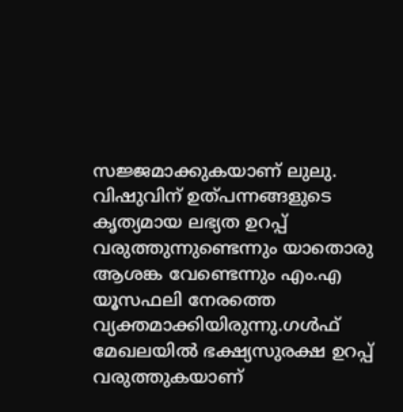സജ്ജമാക്കുകയാണ് ലുലു.
വിഷുവിന് ഉത്പന്നങ്ങളുടെ കൃത്യമായ ലഭ്യത ഉറപ്പ് വരുത്തുന്നുണ്ടെന്നും യാതൊരു ആശങ്ക വേണ്ടെന്നും എം.എ യൂസഫലി നേരത്തെ വ്യക്തമാക്കിയിരുന്നു.ഗൾഫ് മേഖലയിൽ ഭക്ഷ്യസുരക്ഷ ഉറപ്പ് വരുത്തുകയാണ്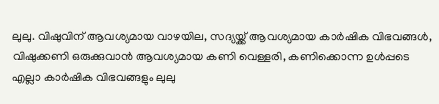ലുലു. വിഷുവിന് ആവശ്യമായ വാഴയില, സദ്യയ്ക്ക് ആവശ്യമായ കാർഷിക വിഭവങ്ങൾ, വിഷുക്കണി ഒരുക്കുവാൻ ആവശ്യമായ കണി വെള്ളരി, കണിക്കൊന്ന ഉൾപ്പടെ എല്ലാ കാർഷിക വിഭവങ്ങളും ലുലു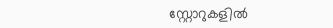സ്റ്റോറുകളിൽ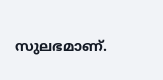സുലഭമാണ്.